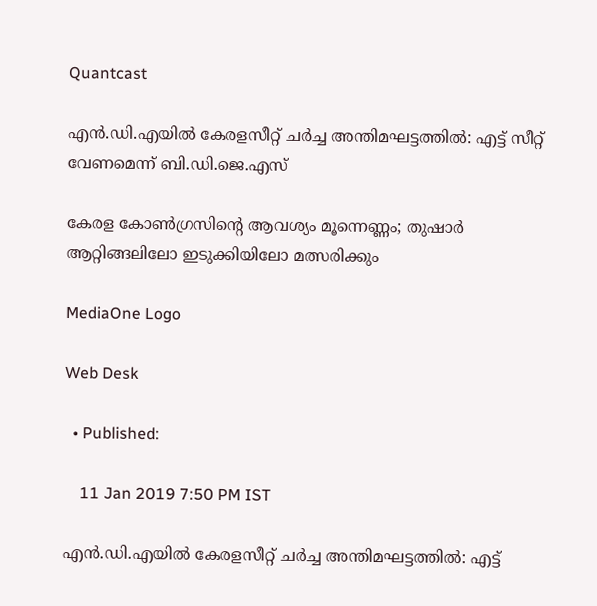Quantcast

എൻ.ഡി.എയിൽ കേരളസീറ്റ് ചർച്ച അന്തിമഘട്ടത്തിൽ: എട്ട് സീറ്റ് വേണമെന്ന് ബി.ഡി.ജെ.എസ്

കേരള കോൺഗ്രസിന്റെ ആവശ്യം മൂന്നെണ്ണം; തുഷാർ ആറ്റിങ്ങലിലോ ഇടുക്കിയിലോ മത്സരിക്കും

MediaOne Logo

Web Desk

  • Published:

    11 Jan 2019 7:50 PM IST

എൻ.ഡി.എയിൽ കേരളസീറ്റ് ചർച്ച അന്തിമഘട്ടത്തിൽ: എട്ട്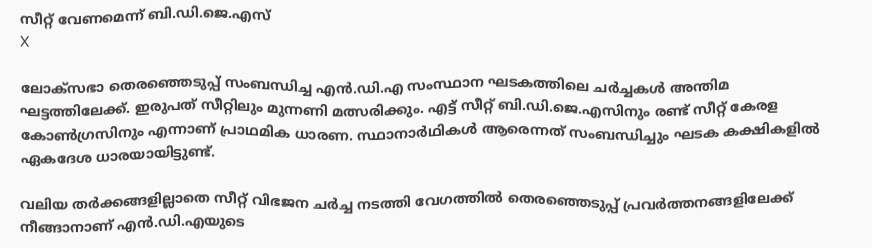സീറ്റ് വേണമെന്ന് ബി.ഡി.ജെ.എസ്
X

ലോക്സഭാ തെരഞ്ഞെടുപ്പ് സംബന്ധിച്ച എന്‍.ഡി.എ സംസ്ഥാന ഘടകത്തിലെ ചര്‍ച്ചകള്‍ അന്തിമ ഘട്ടത്തിലേക്ക്. ഇരുപത് സീറ്റിലും മുന്നണി മത്സരിക്കും. എട്ട് സീറ്റ് ബി.ഡി.ജെ.എസിനും രണ്ട് സീറ്റ് കേരള കോൺഗ്രസിനും എന്നാണ് പ്രാഥമിക ധാരണ. സ്ഥാനാർഥികൾ ആരെന്നത് സംബന്ധിച്ചും ഘടക കക്ഷികളിൽ ഏകദേശ ധാരയായിട്ടുണ്ട്.

വലിയ തർക്കങ്ങളില്ലാതെ സീറ്റ് വിഭജന ചർച്ച നടത്തി വേഗത്തിൽ തെരഞ്ഞെടുപ്പ് പ്രവർത്തനങ്ങളിലേക്ക് നീങ്ങാനാണ് എൻ.ഡി.എയുടെ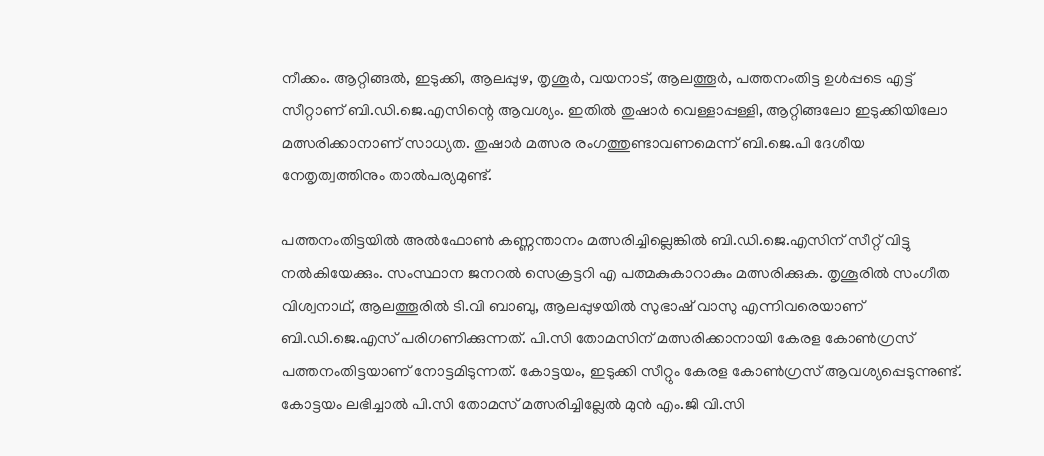നീക്കം. ആറ്റിങ്ങൽ, ഇടുക്കി, ആലപ്പുഴ, തൃശൂർ, വയനാട്, ആലത്തൂർ, പത്തനംതിട്ട ഉൾപ്പടെ എട്ട് സീറ്റാണ് ബി.ഡി.ജെ.എസിന്റെ ആവശ്യം. ഇതിൽ തുഷാർ വെള്ളാപ്പള്ളി, ആറ്റിങ്ങലോ ഇടുക്കിയിലോ മത്സരിക്കാനാണ് സാധ്യത. തുഷാർ മത്സര രംഗത്തുണ്ടാവണമെന്ന് ബി.ജെ.പി ദേശീയ നേതൃത്വത്തിനും താൽപര്യമുണ്ട്.

പത്തനംതിട്ടയിൽ അൽഫോൺ കണ്ണന്താനം മത്സരിച്ചില്ലെങ്കില്‍ ബി.ഡി.ജെ.എസിന് സീറ്റ് വിട്ടു നൽകിയേക്കും. സംസ്ഥാന ജനറൽ സെക്രട്ടറി എ പത്മകുകാറാകും മത്സരിക്കുക. തൃശൂരിൽ സംഗീത വിശ്വനാഥ്, ആലത്തൂരിൽ ടി.വി ബാബു, ആലപ്പുഴയിൽ സുഭാഷ് വാസു എന്നിവരെയാണ് ബി.ഡി.ജെ.എസ് പരിഗണിക്കുന്നത്. പി.സി തോമസിന് മത്സരിക്കാനായി കേരള കോൺഗ്രസ് പത്തനംതിട്ടയാണ് നോട്ടമിടുന്നത്. കോട്ടയം, ഇടുക്കി സീറ്റും കേരള കോൺഗ്രസ് ആവശ്യപ്പെടുന്നുണ്ട്. കോട്ടയം ലഭിച്ചാൽ പി.സി തോമസ് മത്സരിച്ചില്ലേൽ മുൻ എം.ജി വി.സി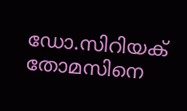ഡോ.സിറിയക് തോമസിനെ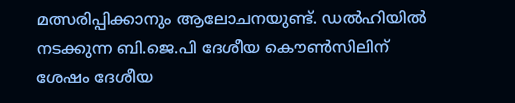മത്സരിപ്പിക്കാനും ആലോചനയുണ്ട്. ഡൽഹിയിൽ നടക്കുന്ന ബി.ജെ.പി ദേശീയ കൌൺസിലിന് ശേഷം ദേശീയ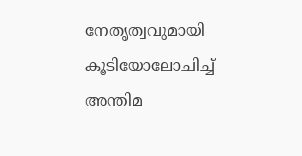നേതൃത്വവുമായി കൂടിയോലോചിച്ച് അന്തിമ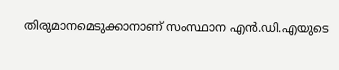തിരുമാനമെടുക്കാനാണ് സംസ്ഥാന എൻ.ഡി.എയുടെ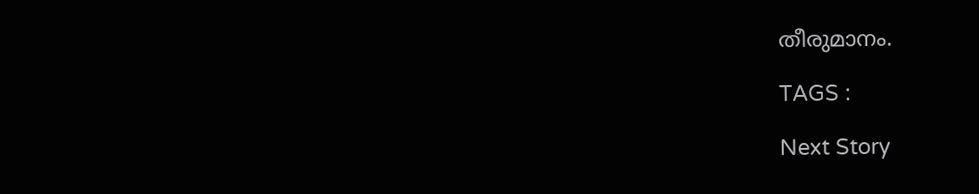തീരുമാനം.

TAGS :

Next Story